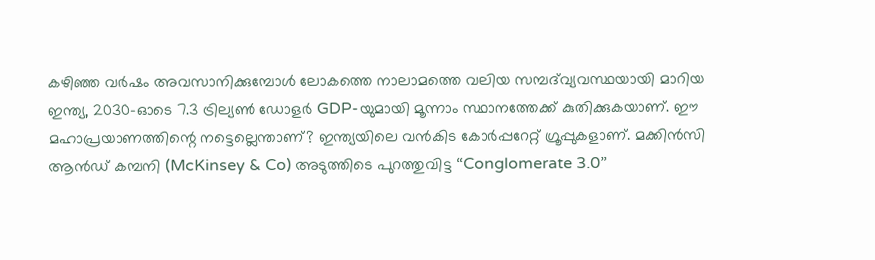കഴിഞ്ഞ വർഷം അവസാനിക്കുമ്പോൾ ലോകത്തെ നാലാമത്തെ വലിയ സമ്പദ്‌വ്യവസ്ഥയായി മാറിയ ഇന്ത്യ, 2030-ഓടെ 7.3 ട്രില്യൺ ഡോളർ GDP-യുമായി മൂന്നാം സ്ഥാനത്തേക്ക് കുതിക്കുകയാണ്. ഈ മഹാപ്രയാണത്തിന്റെ നട്ടെല്ലെന്താണ്? ഇന്ത്യയിലെ വൻകിട കോർപ്പറേറ്റ് ഗ്രൂപ്പുകളാണ്. മക്കിൻസി ആൻഡ് കമ്പനി (McKinsey & Co) അടുത്തിടെ പുറത്തുവിട്ട “Conglomerate 3.0”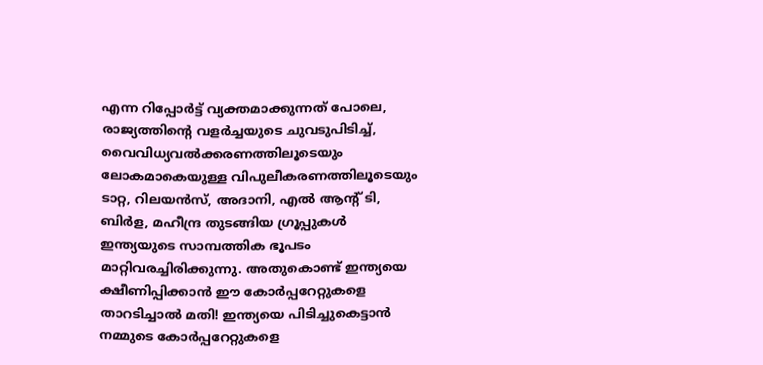എന്ന റിപ്പോർട്ട് വ്യക്തമാക്കുന്നത് പോലെ, രാജ്യത്തിന്റെ വളർച്ചയുടെ ചുവടുപിടിച്ച്, വൈവിധ്യവൽക്കരണത്തിലൂടെയും ലോകമാകെയുള്ള വിപുലീകരണത്തിലൂടെയും ടാറ്റ, റിലയൻസ്, അദാനി, എൽ ആന്റ് ടി, ബിർള, മഹീന്ദ്ര തുടങ്ങിയ ഗ്രൂപ്പുകൾ ഇന്ത്യയുടെ സാമ്പത്തിക ഭൂപടം മാറ്റിവരച്ചിരിക്കുന്നു. അതുകൊണ്ട് ഇന്ത്യയെ ക്ഷീണിപ്പിക്കാൻ ഈ കോർപ്പറേറ്റുകളെ താറടിച്ചാൽ മതി! ഇന്ത്യയെ പിടിച്ചുകെട്ടാൻ നമ്മുടെ കോർപ്പറേറ്റുകളെ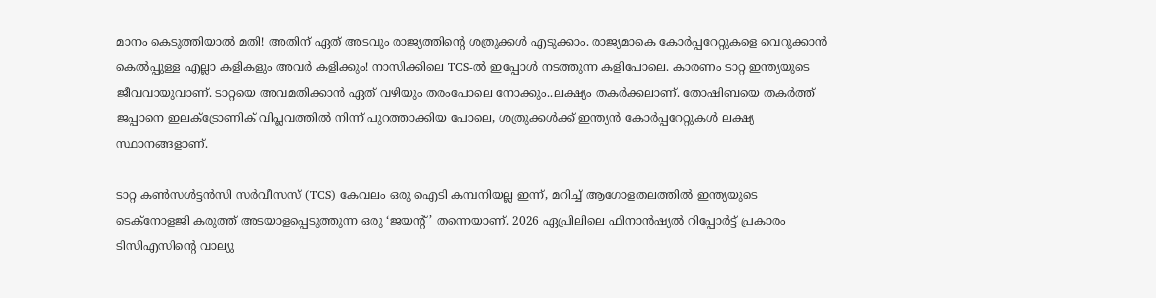മാനം കെടുത്തിയാൽ മതി! അതിന് ഏത് അടവും രാജ്യത്തിന്റെ ശത്രുക്കൾ എടുക്കാം. രാജ്യമാകെ കോർപ്പറേറ്റുകളെ വെറുക്കാൻ കെൽപ്പുള്ള എല്ലാ കളികളും അവർ കളിക്കും! നാസിക്കിലെ TCS-ൽ ഇപ്പോൾ നടത്തുന്ന കളിപോലെ. കാരണം ടാറ്റ ഇന്ത്യയുടെ ജീവവായുവാണ്. ടാറ്റയെ അവമതിക്കാൻ ഏത് വഴിയും തരംപോലെ നോക്കും..ലക്ഷ്യം തകർക്കലാണ്. തോഷിബയെ തകർത്ത് ജപ്പാനെ ഇലക്ട്രോണിക് വിപ്ലവത്തിൽ നിന്ന് പുറത്താക്കിയ പോലെ, ശത്രുക്കൾക്ക് ഇന്ത്യൻ കോർപ്പറേറ്റുകൾ ലക്ഷ്യ സ്ഥാനങ്ങളാണ്.

ടാറ്റ കൺസൾട്ടൻസി സർവീസസ് (TCS) കേവലം ഒരു ഐടി കമ്പനിയല്ല ഇന്ന്, മറിച്ച് ആഗോളതലത്തിൽ ഇന്ത്യയുടെ ടെക്നോളജി കരുത്ത് അടയാളപ്പെടുത്തുന്ന ഒരു ‘ജയന്റ്’ തന്നെയാണ്. 2026 ഏപ്രിലിലെ ഫിനാൻഷ്യൽ റിപ്പോർട്ട് പ്രകാരം ടിസിഎസിന്റെ വാല്യു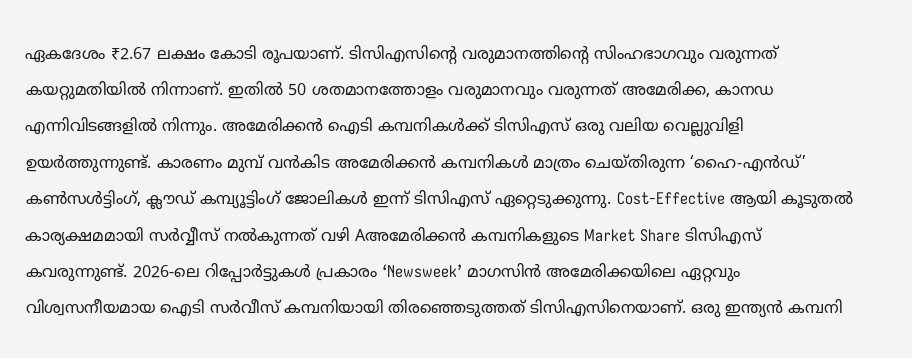ഏകദേശം ₹2.67 ലക്ഷം കോടി രൂപയാണ്. ടിസിഎസിന്റെ വരുമാനത്തിന്റെ സിംഹഭാഗവും വരുന്നത് കയറ്റുമതിയിൽ നിന്നാണ്. ഇതിൽ 50 ശതമാനത്തോളം വരുമാനവും വരുന്നത് അമേരിക്ക, കാനഡ എന്നിവിടങ്ങളിൽ നിന്നും. അമേരിക്കൻ ഐടി കമ്പനികൾക്ക് ടിസിഎസ് ഒരു വലിയ വെല്ലുവിളി ഉയർത്തുന്നുണ്ട്. കാരണം മുമ്പ് വൻകിട അമേരിക്കൻ കമ്പനികൾ മാത്രം ചെയ്തിരുന്ന ‘ഹൈ-എൻഡ്’ കൺസൾട്ടിംഗ്, ക്ലൗഡ് കമ്പ്യൂട്ടിംഗ് ജോലികൾ ഇന്ന് ടിസിഎസ് ഏറ്റെടുക്കുന്നു. Cost-Effective ആയി കൂടുതൽ കാര്യക്ഷമമായി സർവ്വീസ് നൽകുന്നത് വഴി Aഅമേരിക്കൻ കമ്പനികളുടെ Market Share ടിസിഎസ് കവരുന്നുണ്ട്. 2026-ലെ റിപ്പോർട്ടുകൾ പ്രകാരം ‘Newsweek’ മാഗസിൻ അമേരിക്കയിലെ ഏറ്റവും വിശ്വസനീയമായ ഐടി സർവീസ് കമ്പനിയായി തിരഞ്ഞെടുത്തത് ടിസിഎസിനെയാണ്. ഒരു ഇന്ത്യൻ കമ്പനി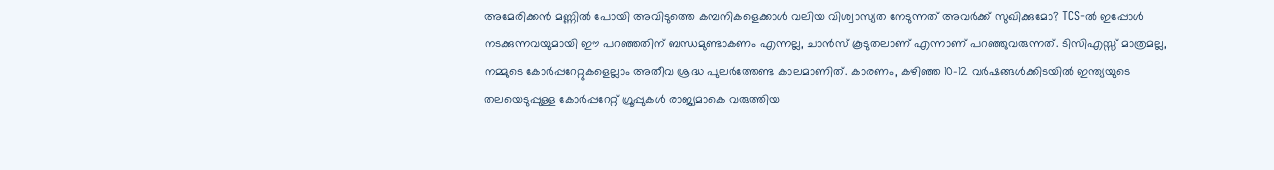അമേരിക്കൻ മണ്ണിൽ പോയി അവിടുത്തെ കമ്പനികളെക്കാൾ വലിയ വിശ്വാസ്യത നേടുന്നത് അവർക്ക് സുഖിക്കുമോ? TCS-ൽ ഇപ്പോൾ നടക്കുന്നവയുമായി ഈ പറഞ്ഞതിന് ബന്ധമുണ്ടാകണം എന്നല്ല, ചാൻസ് കൂടുതലാണ് എന്നാണ് പറഞ്ഞുവരുന്നത്. ടിസിഎസ്സ് മാത്രമല്ല, നമ്മുടെ കോർപ്പറേറ്റുകളെല്ലാം അതീവ ശ്രദ്ധ പുലർത്തേണ്ട കാലമാണിത്. കാരണം, കഴിഞ്ഞ 10-12 വർഷങ്ങൾക്കിടയിൽ ഇന്ത്യയുടെ തലയെടുപ്പുള്ള കോർപ്പറേറ്റ് ഗ്രൂപ്പുകൾ രാജ്യമാകെ വരുത്തിയ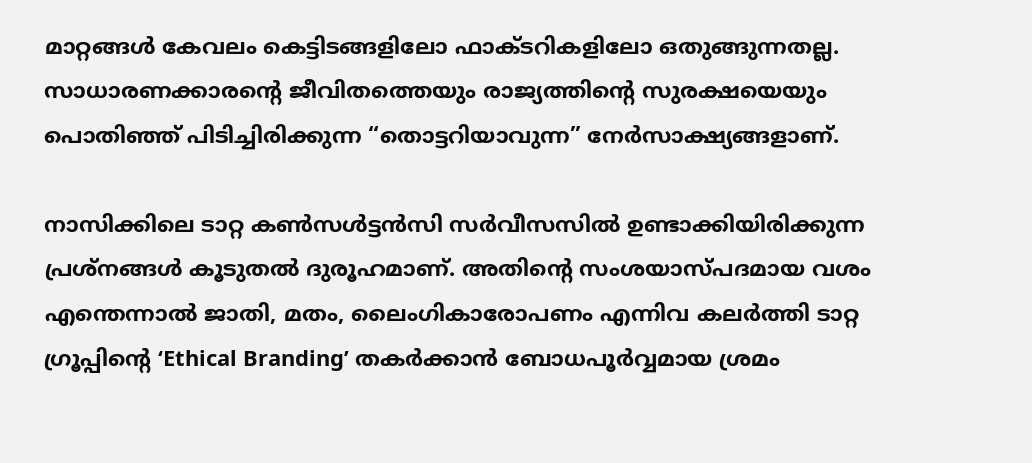മാറ്റങ്ങൾ കേവലം കെട്ടിടങ്ങളിലോ ഫാക്ടറികളിലോ ഒതുങ്ങുന്നതല്ല. സാധാരണക്കാരന്റെ ജീവിതത്തെയും രാജ്യത്തിന്റെ സുരക്ഷയെയും പൊതിഞ്ഞ് പിടിച്ചിരിക്കുന്ന “തൊട്ടറിയാവുന്ന” നേർസാക്ഷ്യങ്ങളാണ്.

നാസിക്കിലെ ടാറ്റ കൺസൾട്ടൻസി സർവീസസിൽ ഉണ്ടാക്കിയിരിക്കുന്ന പ്രശ്നങ്ങൾ കൂടുതൽ ദുരൂഹമാണ്. അതിന്റെ സംശയാസ്പദമായ വശം എന്തെന്നാൽ ജാതി, മതം, ലൈംഗികാരോപണം എന്നിവ കലർത്തി ടാറ്റ ഗ്രൂപ്പിന്റെ ‘Ethical Branding’ തകർക്കാൻ ബോധപൂർവ്വമായ ശ്രമം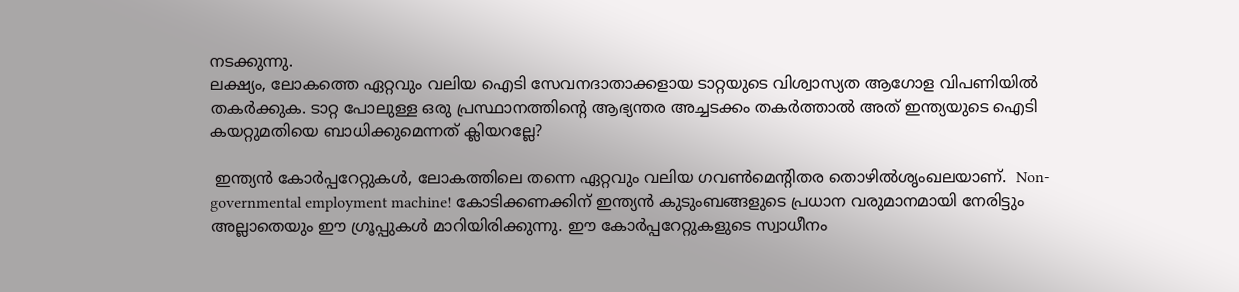നടക്കുന്നു.
ലക്ഷ്യം, ലോകത്തെ ഏറ്റവും വലിയ ഐടി സേവനദാതാക്കളായ ടാറ്റയുടെ വിശ്വാസ്യത ആഗോള വിപണിയിൽ തകർക്കുക. ടാറ്റ പോലുള്ള ഒരു പ്രസ്ഥാനത്തിന്റെ ആഭ്യന്തര അച്ചടക്കം തകർത്താൽ അത് ഇന്ത്യയുടെ ഐടി കയറ്റുമതിയെ ബാധിക്കുമെന്നത് ക്ലിയറല്ലേ?

 ഇന്ത്യൻ കോർപ്പറേറ്റുകൾ, ലോകത്തിലെ തന്നെ ഏറ്റവും വലിയ ഗവൺമെന്റിതര തൊഴിൽശൃംഖലയാണ്.  Non-governmental employment machine! കോടിക്കണക്കിന് ഇന്ത്യൻ കുടുംബങ്ങളുടെ പ്രധാന വരുമാനമായി നേരിട്ടും അല്ലാതെയും ഈ ഗ്രൂപ്പുകൾ മാറിയിരിക്കുന്നു. ഈ കോർപ്പറേറ്റുകളുടെ സ്വാധീനം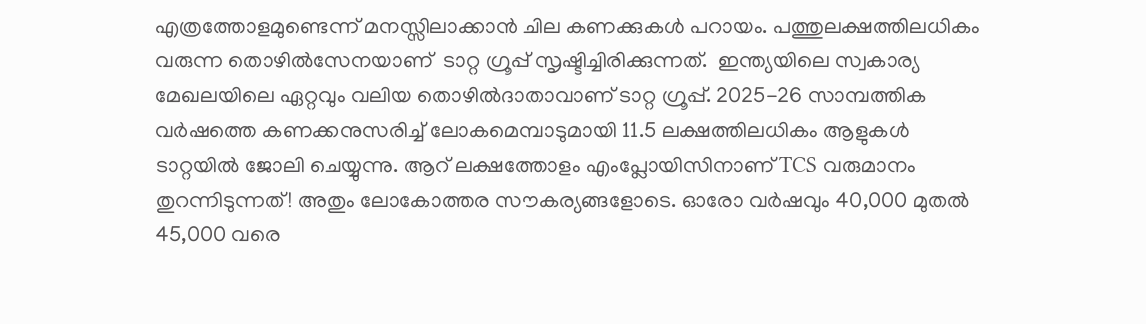എത്രത്തോളമുണ്ടെന്ന് മനസ്സിലാക്കാൻ ചില കണക്കുകൾ പറായം. പത്തുലക്ഷത്തിലധികം വരുന്ന തൊഴിൽസേനയാണ്  ടാറ്റ ഗ്രൂപ്പ് സൃഷ്ടിച്ചിരിക്കുന്നത്.  ഇന്ത്യയിലെ സ്വകാര്യ മേഖലയിലെ ഏറ്റവും വലിയ തൊഴിൽദാതാവാണ് ടാറ്റ ഗ്രൂപ്പ്. 2025-26 സാമ്പത്തിക വർഷത്തെ കണക്കനുസരിച്ച് ലോകമെമ്പാടുമായി 11.5 ലക്ഷത്തിലധികം ആളുകൾ ടാറ്റയിൽ ജോലി ചെയ്യുന്നു. ആറ് ലക്ഷത്തോളം എംപ്ലോയിസിനാണ് TCS വരുമാനം തുറന്നിടുന്നത്! അതും ലോകോത്തര സൗകര്യങ്ങളോടെ. ഓരോ വർഷവും 40,000 മുതൽ 45,000 വരെ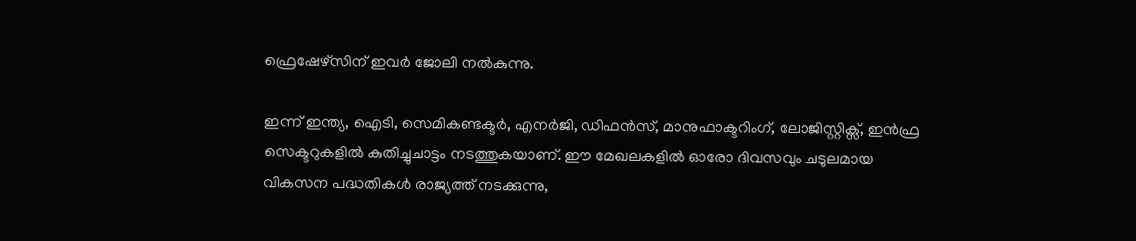ഫ്രെഷേഴ്സിന് ഇവർ ജോലി നൽകുന്നു.

ഇന്ന് ഇന്ത്യ, ഐടി, സെമികണ്ടക്ടർ, എനർജി, ഡിഫൻസ്, മാനുഫാക്ടറിംഗ്, ലോജിസ്റ്റിക്സ്, ഇൻഫ്ര സെക്ടറുകളിൽ കുതിച്ചുചാട്ടം നടത്തുകയാണ്. ഈ മേഖലകളിൽ ഓരോ ദിവസവും ചടുലമായ വികസന പദ്ധതികൾ രാജ്യത്ത് നടക്കുന്നു,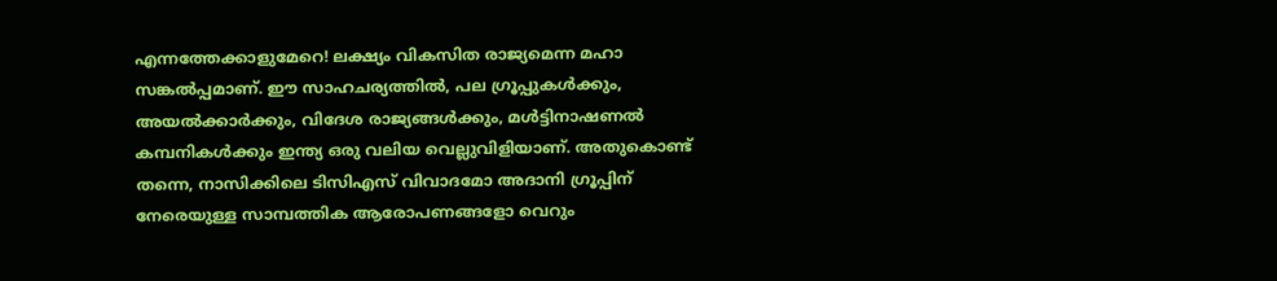എന്നത്തേക്കാളുമേറെ! ലക്ഷ്യം വികസിത രാജ്യമെന്ന മഹാ സങ്കൽപ്പമാണ്. ഈ സാഹചര്യത്തിൽ, പല ഗ്രൂപ്പുകൾക്കും, അയൽക്കാർക്കും, വിദേശ രാജ്യങ്ങൾക്കും, മൾട്ടിനാഷണൽ കമ്പനികൾക്കും ഇന്ത്യ ഒരു വലിയ വെല്ലുവിളിയാണ്. അതുകൊണ്ട് തന്നെ, നാസിക്കിലെ ടിസിഎസ് വിവാദമോ അദാനി ഗ്രൂപ്പിന് നേരെയുള്ള സാമ്പത്തിക ആരോപണങ്ങളോ വെറും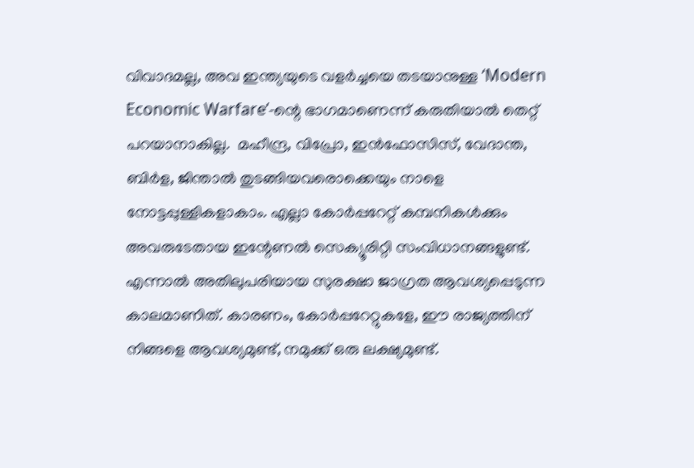വിവാദമല്ല, അവ ഇന്ത്യയുടെ വളർച്ചയെ തടയാനുള്ള ‘Modern Economic Warfare’-ന്റെ ഭാഗമാണെന്ന് കരുതിയാൽ തെറ്റ് പറയാനാകില്ല.  മഹീന്ദ്ര, വിപ്രോ, ഇൻഫോസിസ്, വേദാന്ത, ബിർള, ജിന്താൽ തുടങ്ങിയവരൊക്കെയും നാളെ നോട്ടപ്പുള്ളികളാകാം. എല്ലാ കോർപ്പറേറ്റ് കമ്പനികൾക്കും അവരുടേതായ ഇന്റേണൽ സെക്യൂരിറ്റി സംവിധാനങ്ങളുണ്ട്. എന്നാൽ അതിലുപരിയായ സുരക്ഷാ ജാഗ്രത ആവശ്യപ്പെടുന്ന കാലമാണിത്. കാരണം, കോർപ്പറേറ്റുകളേ, ഈ രാജ്യത്തിന് നിങ്ങളെ ആവശ്യമുണ്ട്, നമുക്ക് ഒരു ലക്ഷ്യമുണ്ട്.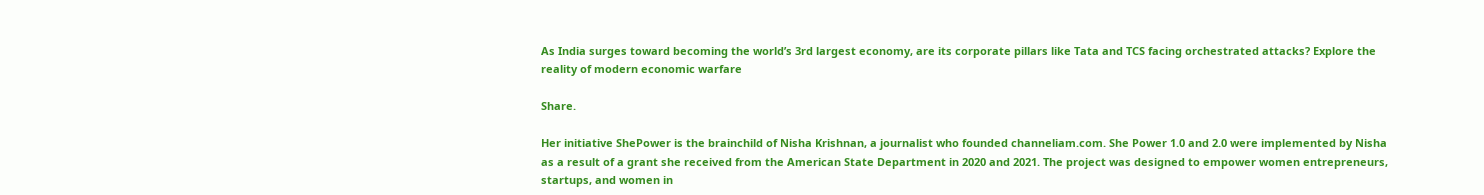As India surges toward becoming the world’s 3rd largest economy, are its corporate pillars like Tata and TCS facing orchestrated attacks? Explore the reality of modern economic warfare

Share.

Her initiative ShePower is the brainchild of Nisha Krishnan, a journalist who founded channeliam.com. She Power 1.0 and 2.0 were implemented by Nisha as a result of a grant she received from the American State Department in 2020 and 2021. The project was designed to empower women entrepreneurs, startups, and women in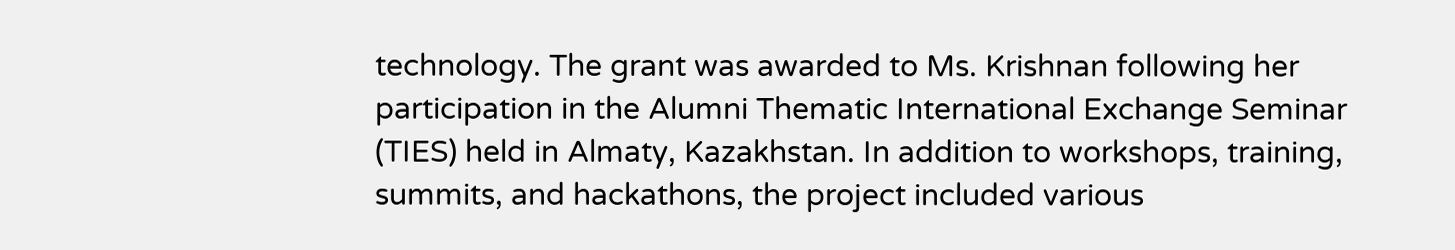technology. The grant was awarded to Ms. Krishnan following her participation in the Alumni Thematic International Exchange Seminar (TIES) held in Almaty, Kazakhstan. In addition to workshops, training, summits, and hackathons, the project included various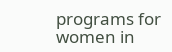programs for women in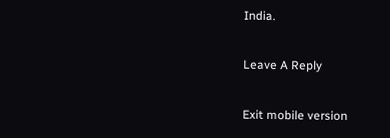India.

Leave A Reply

Exit mobile version